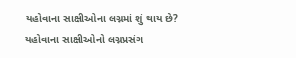યહોવાના સાક્ષીઓના લગ્નમાં શું થાય છે?
યહોવાના સાક્ષીઓનો લગ્નપ્રસંગ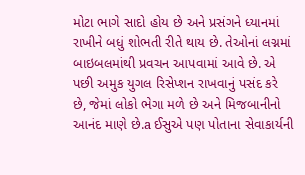મોટા ભાગે સાદો હોય છે અને પ્રસંગને ધ્યાનમાં રાખીને બધું શોભતી રીતે થાય છે. તેઓનાં લગ્નમાં બાઇબલમાંથી પ્રવચન આપવામાં આવે છે. એ પછી અમુક યુગલ રિસેપ્શન રાખવાનું પસંદ કરે છે, જેમાં લોકો ભેગા મળે છે અને મિજબાનીનો આનંદ માણે છે.a ઈસુએ પણ પોતાના સેવાકાર્યની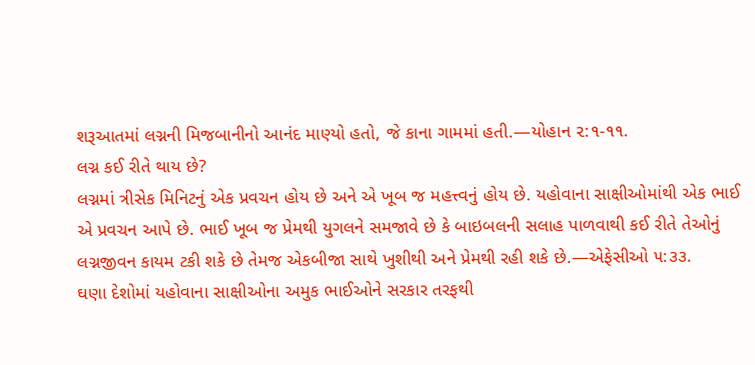શરૂઆતમાં લગ્નની મિજબાનીનો આનંદ માણ્યો હતો, જે કાના ગામમાં હતી.—યોહાન ૨:૧-૧૧.
લગ્ન કઈ રીતે થાય છે?
લગ્નમાં ત્રીસેક મિનિટનું એક પ્રવચન હોય છે અને એ ખૂબ જ મહત્ત્વનું હોય છે. યહોવાના સાક્ષીઓમાંથી એક ભાઈ એ પ્રવચન આપે છે. ભાઈ ખૂબ જ પ્રેમથી યુગલને સમજાવે છે કે બાઇબલની સલાહ પાળવાથી કઈ રીતે તેઓનું લગ્નજીવન કાયમ ટકી શકે છે તેમજ એકબીજા સાથે ખુશીથી અને પ્રેમથી રહી શકે છે.—એફેસીઓ ૫:૩૩.
ઘણા દેશોમાં યહોવાના સાક્ષીઓના અમુક ભાઈઓને સરકાર તરફથી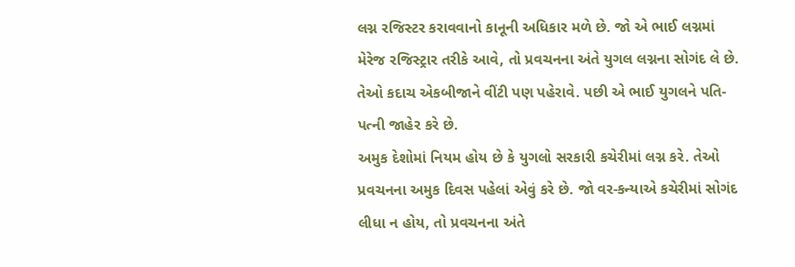લગ્ન રજિસ્ટર કરાવવાનો કાનૂની અધિકાર મળે છે. જો એ ભાઈ લગ્નમાં મેરેજ રજિસ્ટ્રાર તરીકે આવે, તો પ્રવચનના અંતે યુગલ લગ્નના સોગંદ લે છે. તેઓ કદાચ એકબીજાને વીંટી પણ પહેરાવે. પછી એ ભાઈ યુગલને પતિ-પત્ની જાહેર કરે છે.
અમુક દેશોમાં નિયમ હોય છે કે યુગલો સરકારી કચેરીમાં લગ્ન કરે. તેઓ પ્રવચનના અમુક દિવસ પહેલાં એવું કરે છે. જો વર-કન્યાએ કચેરીમાં સોગંદ લીધા ન હોય, તો પ્રવચનના અંતે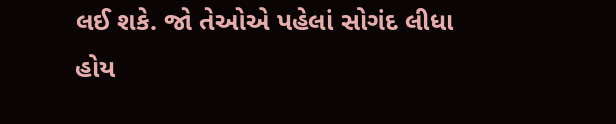લઈ શકે. જો તેઓએ પહેલાં સોગંદ લીધા હોય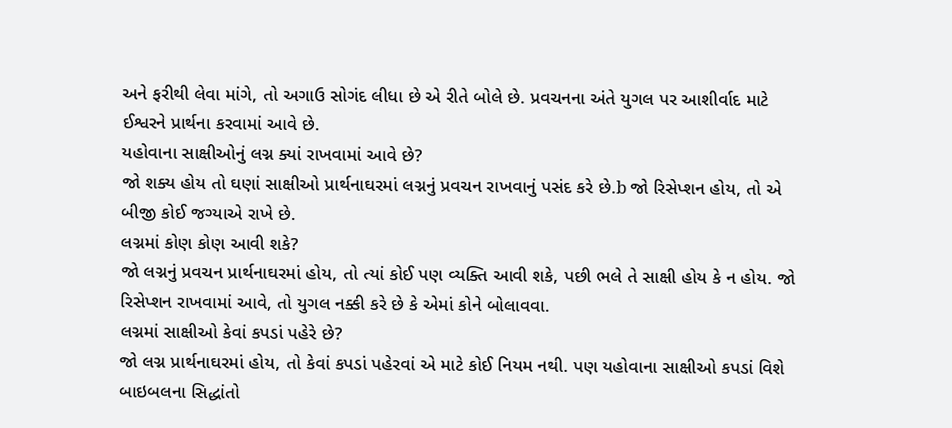અને ફરીથી લેવા માંગે, તો અગાઉ સોગંદ લીધા છે એ રીતે બોલે છે. પ્રવચનના અંતે યુગલ પર આશીર્વાદ માટે ઈશ્વરને પ્રાર્થના કરવામાં આવે છે.
યહોવાના સાક્ષીઓનું લગ્ન ક્યાં રાખવામાં આવે છે?
જો શક્ય હોય તો ઘણાં સાક્ષીઓ પ્રાર્થનાઘરમાં લગ્નનું પ્રવચન રાખવાનું પસંદ કરે છે.b જો રિસેપ્શન હોય, તો એ બીજી કોઈ જગ્યાએ રાખે છે.
લગ્નમાં કોણ કોણ આવી શકે?
જો લગ્નનું પ્રવચન પ્રાર્થનાઘરમાં હોય, તો ત્યાં કોઈ પણ વ્યક્તિ આવી શકે, પછી ભલે તે સાક્ષી હોય કે ન હોય. જો રિસેપ્શન રાખવામાં આવે, તો યુગલ નક્કી કરે છે કે એમાં કોને બોલાવવા.
લગ્નમાં સાક્ષીઓ કેવાં કપડાં પહેરે છે?
જો લગ્ન પ્રાર્થનાઘરમાં હોય, તો કેવાં કપડાં પહેરવાં એ માટે કોઈ નિયમ નથી. પણ યહોવાના સાક્ષીઓ કપડાં વિશે બાઇબલના સિદ્ધાંતો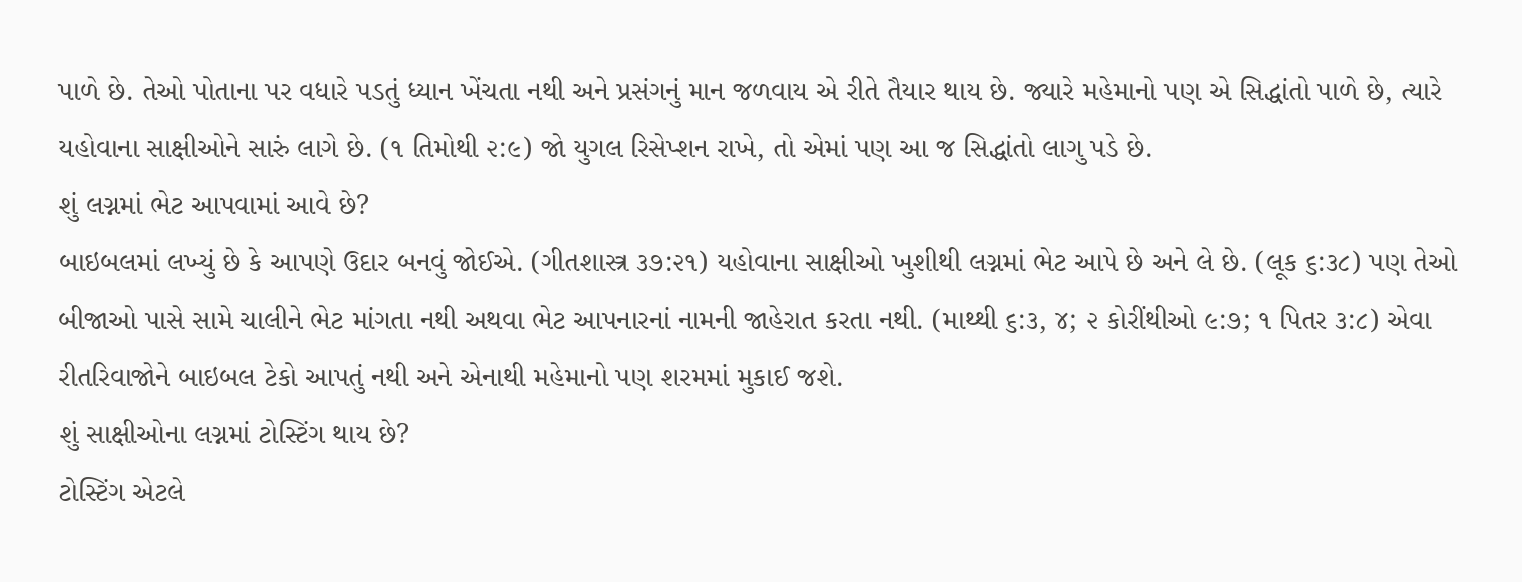પાળે છે. તેઓ પોતાના પર વધારે પડતું ધ્યાન ખેંચતા નથી અને પ્રસંગનું માન જળવાય એ રીતે તૈયાર થાય છે. જ્યારે મહેમાનો પણ એ સિદ્ધાંતો પાળે છે, ત્યારે યહોવાના સાક્ષીઓને સારું લાગે છે. (૧ તિમોથી ૨:૯) જો યુગલ રિસેપ્શન રાખે, તો એમાં પણ આ જ સિદ્ધાંતો લાગુ પડે છે.
શું લગ્નમાં ભેટ આપવામાં આવે છે?
બાઇબલમાં લખ્યું છે કે આપણે ઉદાર બનવું જોઈએ. (ગીતશાસ્ત્ર ૩૭:૨૧) યહોવાના સાક્ષીઓ ખુશીથી લગ્નમાં ભેટ આપે છે અને લે છે. (લૂક ૬:૩૮) પણ તેઓ બીજાઓ પાસે સામે ચાલીને ભેટ માંગતા નથી અથવા ભેટ આપનારનાં નામની જાહેરાત કરતા નથી. (માથ્થી ૬:૩, ૪; ૨ કોરીંથીઓ ૯:૭; ૧ પિતર ૩:૮) એવા રીતરિવાજોને બાઇબલ ટેકો આપતું નથી અને એનાથી મહેમાનો પણ શરમમાં મુકાઈ જશે.
શું સાક્ષીઓના લગ્નમાં ટોસ્ટિંગ થાય છે?
ટોસ્ટિંગ એટલે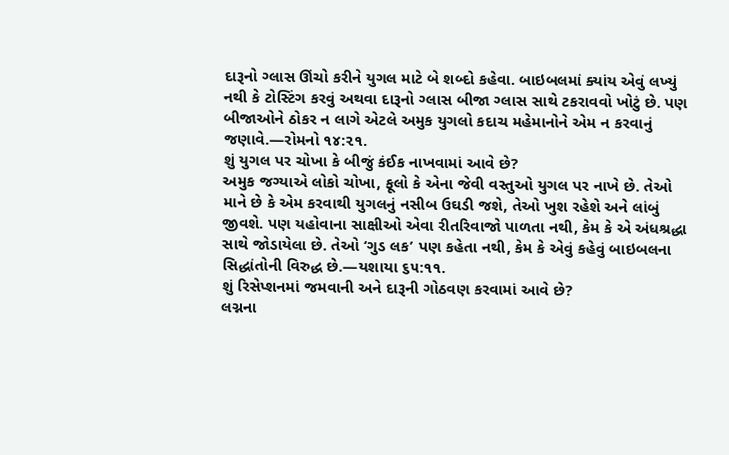દારૂનો ગ્લાસ ઊંચો કરીને યુગલ માટે બે શબ્દો કહેવા. બાઇબલમાં ક્યાંય એવું લખ્યું નથી કે ટોસ્ટિંગ કરવું અથવા દારૂનો ગ્લાસ બીજા ગ્લાસ સાથે ટકરાવવો ખોટું છે. પણ બીજાઓને ઠોકર ન લાગે એટલે અમુક યુગલો કદાચ મહેમાનોને એમ ન કરવાનું જણાવે.—રોમનો ૧૪:૨૧.
શું યુગલ પર ચોખા કે બીજું કંઈક નાખવામાં આવે છે?
અમુક જગ્યાએ લોકો ચોખા, ફૂલો કે એના જેવી વસ્તુઓ યુગલ પર નાખે છે. તેઓ માને છે કે એમ કરવાથી યુગલનું નસીબ ઉઘડી જશે, તેઓ ખુશ રહેશે અને લાંબું જીવશે. પણ યહોવાના સાક્ષીઓ એવા રીતરિવાજો પાળતા નથી, કેમ કે એ અંધશ્રદ્ધા સાથે જોડાયેલા છે. તેઓ ‘ગુડ લક’ પણ કહેતા નથી, કેમ કે એવું કહેવું બાઇબલના સિદ્ધાંતોની વિરુદ્ધ છે.—યશાયા ૬૫:૧૧.
શું રિસેપ્શનમાં જમવાની અને દારૂની ગોઠવણ કરવામાં આવે છે?
લગ્નના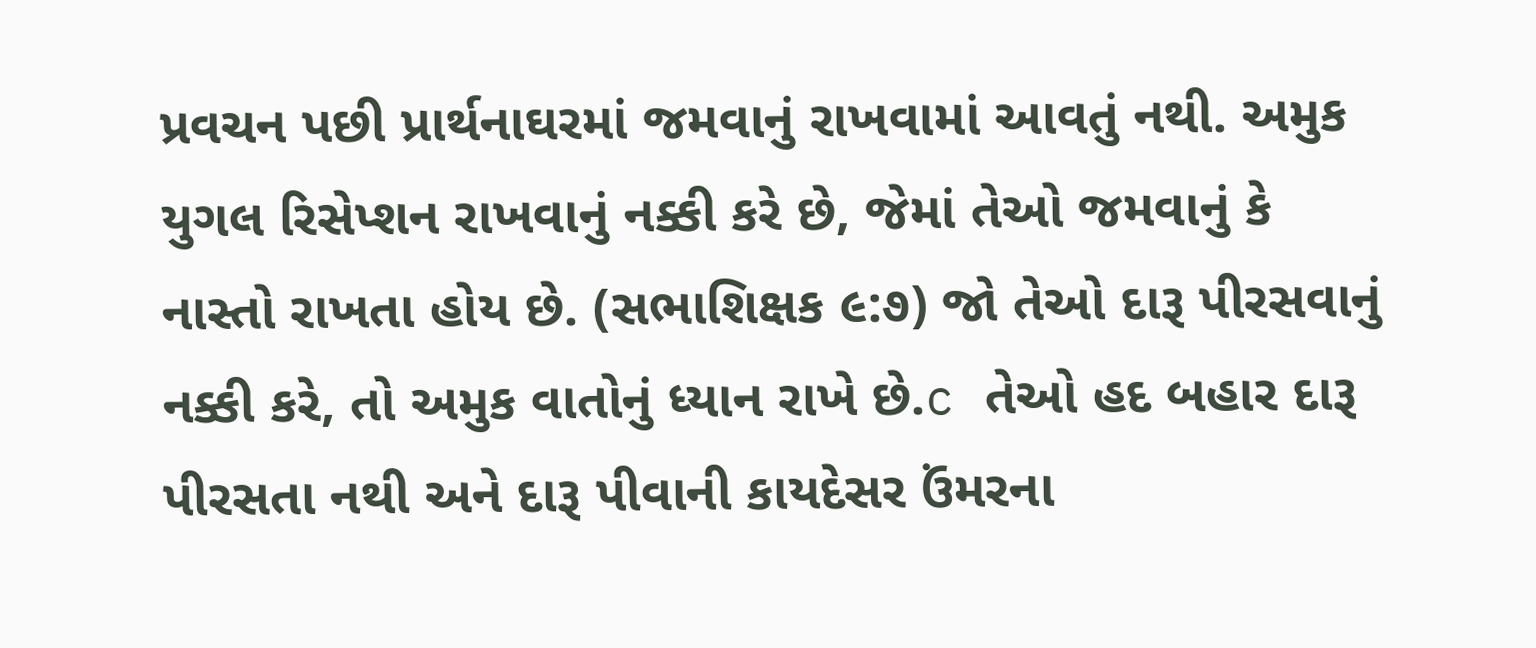પ્રવચન પછી પ્રાર્થનાઘરમાં જમવાનું રાખવામાં આવતું નથી. અમુક યુગલ રિસેપ્શન રાખવાનું નક્કી કરે છે, જેમાં તેઓ જમવાનું કે નાસ્તો રાખતા હોય છે. (સભાશિક્ષક ૯:૭) જો તેઓ દારૂ પીરસવાનું નક્કી કરે, તો અમુક વાતોનું ધ્યાન રાખે છે.c તેઓ હદ બહાર દારૂ પીરસતા નથી અને દારૂ પીવાની કાયદેસર ઉંમરના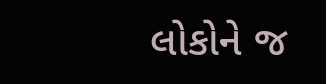લોકોને જ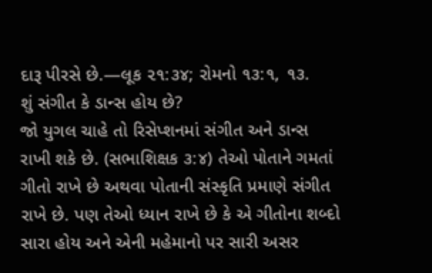દારૂ પીરસે છે.—લૂક ૨૧:૩૪; રોમનો ૧૩:૧, ૧૩.
શું સંગીત કે ડાન્સ હોય છે?
જો યુગલ ચાહે તો રિસેપ્શનમાં સંગીત અને ડાન્સ રાખી શકે છે. (સભાશિક્ષક ૩:૪) તેઓ પોતાને ગમતાં ગીતો રાખે છે અથવા પોતાની સંસ્કૃતિ પ્રમાણે સંગીત રાખે છે. પણ તેઓ ધ્યાન રાખે છે કે એ ગીતોના શબ્દો સારા હોય અને એની મહેમાનો પર સારી અસર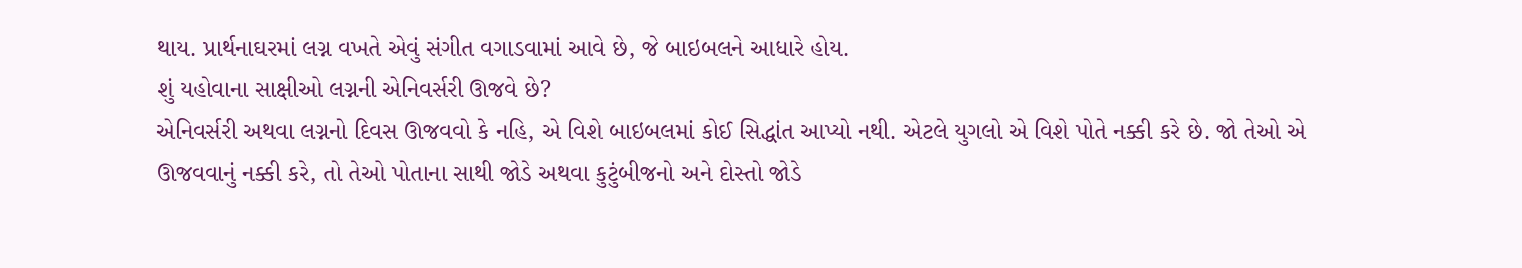થાય. પ્રાર્થનાઘરમાં લગ્ન વખતે એવું સંગીત વગાડવામાં આવે છે, જે બાઇબલને આધારે હોય.
શું યહોવાના સાક્ષીઓ લગ્નની એનિવર્સરી ઊજવે છે?
એનિવર્સરી અથવા લગ્નનો દિવસ ઊજવવો કે નહિ, એ વિશે બાઇબલમાં કોઈ સિદ્ધાંત આપ્યો નથી. એટલે યુગલો એ વિશે પોતે નક્કી કરે છે. જો તેઓ એ ઊજવવાનું નક્કી કરે, તો તેઓ પોતાના સાથી જોડે અથવા કુટુંબીજનો અને દોસ્તો જોડે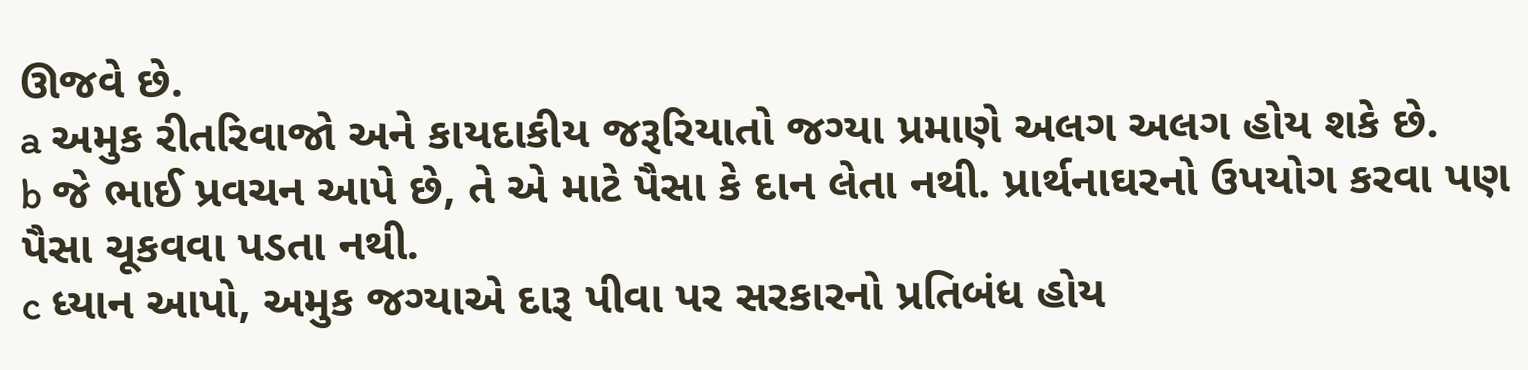ઊજવે છે.
a અમુક રીતરિવાજો અને કાયદાકીય જરૂરિયાતો જગ્યા પ્રમાણે અલગ અલગ હોય શકે છે.
b જે ભાઈ પ્રવચન આપે છે, તે એ માટે પૈસા કે દાન લેતા નથી. પ્રાર્થનાઘરનો ઉપયોગ કરવા પણ પૈસા ચૂકવવા પડતા નથી.
c ધ્યાન આપો, અમુક જગ્યાએ દારૂ પીવા પર સરકારનો પ્રતિબંધ હોય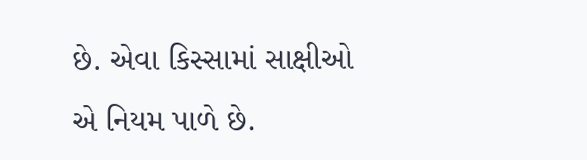છે. એવા કિસ્સામાં સાક્ષીઓ એ નિયમ પાળે છે.